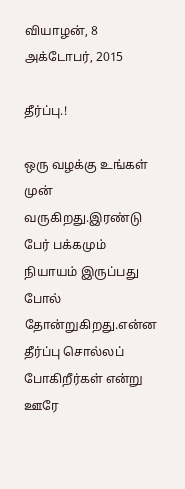வியாழன், 8 அக்டோபர், 2015

தீர்ப்பு.!

ஒரு வழக்கு உங்கள் முன் வருகிறது.இரண்டு பேர் பக்கமும் நியாயம் இருப்பது போல் தோன்றுகிறது.என்ன தீர்ப்பு சொல்லப் போகிறீர்கள் என்று ஊரே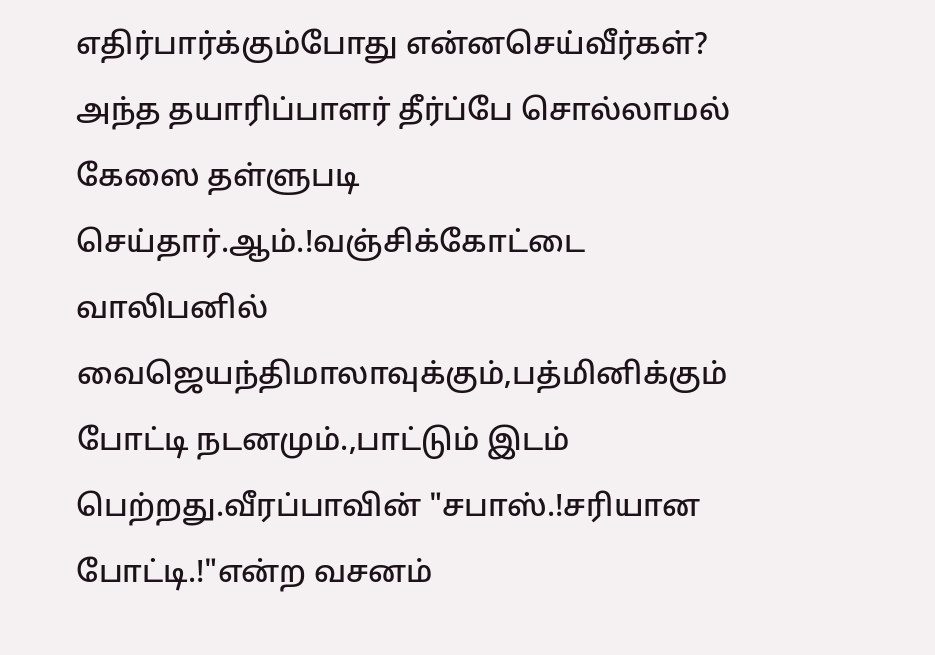எதிர்பார்க்கும்போது என்னசெய்வீர்கள்?
அந்த தயாரிப்பாளர் தீர்ப்பே சொல்லாமல் கேஸை தள்ளுபடி செய்தார்.ஆம்.!வஞ்சிக்கோட்டை வாலிபனில் வைஜெயந்திமாலாவுக்கும்,பத்மினிக்கும் போட்டி நடனமும்.,பாட்டும் இடம் பெற்றது.வீரப்பாவின் "சபாஸ்.!சரியான போட்டி.!"என்ற வசனம்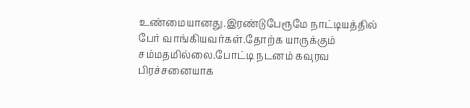உண்மையானது.இரண்டுபேரூமே நாட்டியத்தில் பேர் வாங்கியவர்கள்.தோற்க யாருக்கும் சம்மதமில்லை.போட்டி நடனம் கவுரவ பிரச்சனையாக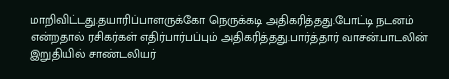மாறிவிட்டது.தயாரிப்பாளருக்கோ நெருக்கடி அதிகரித்தது.போட்டி நடனம் என்றதால் ரசிகர்கள் எதிர்பார்பப்பும் அதிகரித்தது.பார்த்தார் வாசன்.பாடலின் இறுதியில் சாண்டலியர்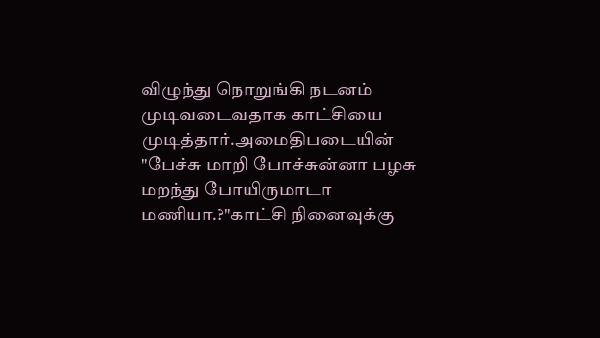விழுந்து நொறுங்கி நடனம் முடிவடைவதாக காட்சியை முடித்தார்.அமைதிபடையின் "பேச்சு மாறி போச்சுன்னா பழசு மறந்து போயிருமாடா மணியா.?"காட்சி நினைவுக்கு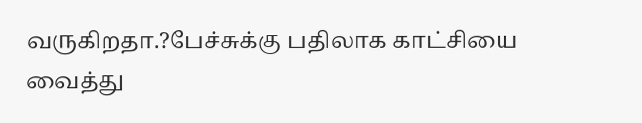வருகிறதா.?பேச்சுக்கு பதிலாக காட்சியை வைத்து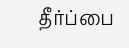தீர்ப்பை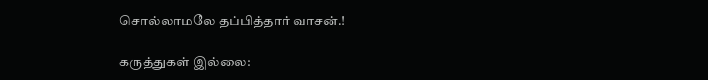சொல்லாமலே தப்பித்தார் வாசன்.!

கருத்துகள் இல்லை: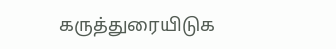கருத்துரையிடுக